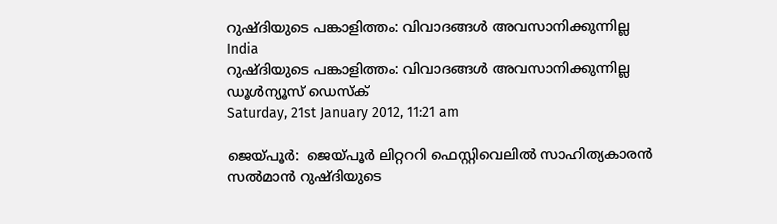റുഷ്ദിയുടെ പങ്കാളിത്തം: വിവാദങ്ങള്‍ അവസാനിക്കുന്നില്ല
India
റുഷ്ദിയുടെ പങ്കാളിത്തം: വിവാദങ്ങള്‍ അവസാനിക്കുന്നില്ല
ഡൂള്‍ന്യൂസ് ഡെസ്‌ക്
Saturday, 21st January 2012, 11:21 am

ജെയ്പൂര്‍:  ജെയ്പൂര്‍ ലിറ്റററി ഫെസ്റ്റിവെലില്‍ സാഹിത്യകാരന്‍ സല്‍മാന്‍ റുഷ്ദിയുടെ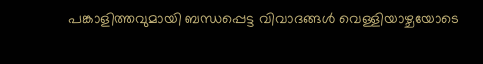പങ്കാളിത്തവുമായി ബന്ധപ്പെട്ട വിവാദങ്ങള്‍ വെള്ളിയാഴ്ചയോടെ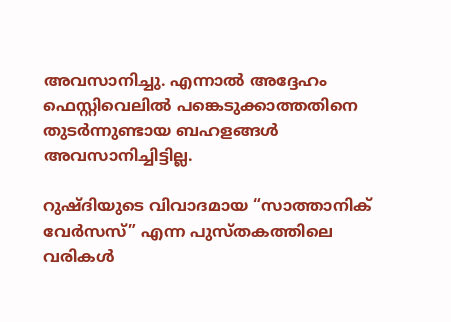അവസാനിച്ചു. എന്നാല്‍ അദ്ദേഹം ഫെസ്റ്റിവെലില്‍ പങ്കെടുക്കാത്തതിനെ തുടര്‍ന്നുണ്ടായ ബഹളങ്ങള്‍ അവസാനിച്ചിട്ടില്ല.

റുഷ്ദിയുടെ വിവാദമായ “സാത്താനിക് വേര്‍സസ്” എന്ന പുസ്തകത്തിലെ വരികള്‍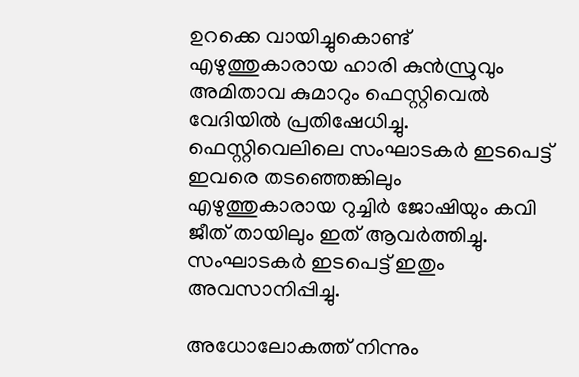ഉറക്കെ വായിച്ചുകൊണ്ട് എഴുത്തുകാരായ ഹാരി കുന്‍സ്രുവും അമിതാവ കുമാറും ഫെസ്റ്റിവെല്‍ വേദിയില്‍ പ്രതിഷേധിച്ചു. ഫെസ്റ്റിവെലിലെ സംഘാടകര്‍ ഇടപെട്ട് ഇവരെ തടഞ്ഞെങ്കിലും എഴുത്തുകാരായ റുച്ചിര്‍ ജോഷിയും കവി ജീത് തായിലും ഇത് ആവര്‍ത്തിച്ചു. സംഘാടകര്‍ ഇടപെട്ട് ഇതും അവസാനിപ്പിച്ചു.

അധോലോകത്ത് നിന്നും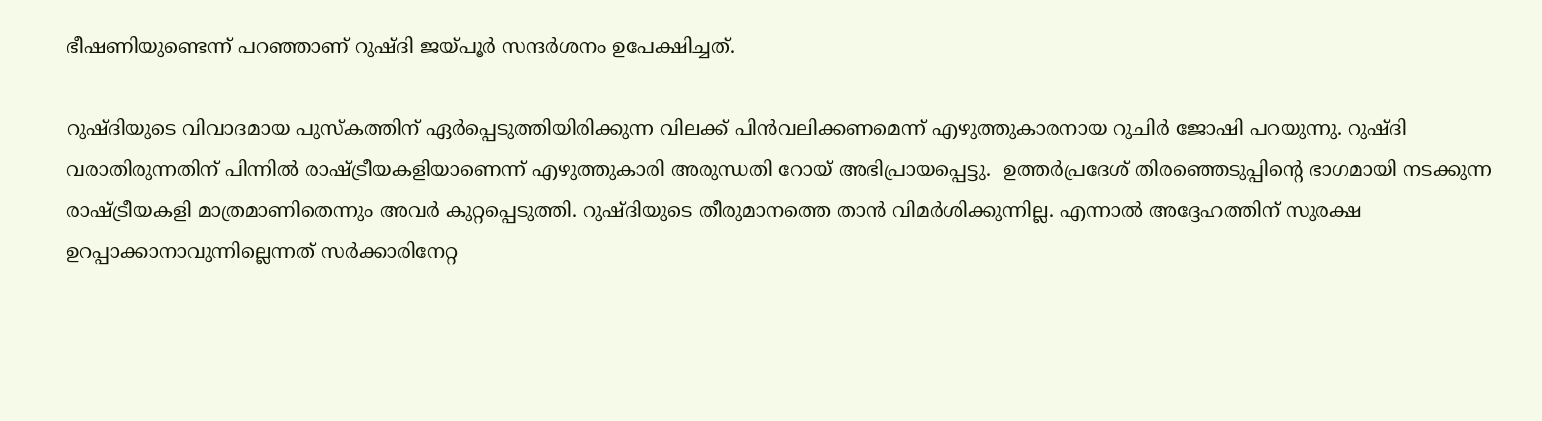ഭീഷണിയുണ്ടെന്ന് പറഞ്ഞാണ് റുഷ്ദി ജയ്പൂര്‍ സന്ദര്‍ശനം ഉപേക്ഷിച്ചത്.

റുഷ്ദിയുടെ വിവാദമായ പുസ്‌കത്തിന് ഏര്‍പ്പെടുത്തിയിരിക്കുന്ന വിലക്ക് പിന്‍വലിക്കണമെന്ന് എഴുത്തുകാരനായ റുചിര്‍ ജോഷി പറയുന്നു. റുഷ്ദി വരാതിരുന്നതിന് പിന്നില്‍ രാഷ്ട്രീയകളിയാണെന്ന് എഴുത്തുകാരി അരുന്ധതി റോയ് അഭിപ്രായപ്പെട്ടു.  ഉത്തര്‍പ്രദേശ് തിരഞ്ഞെടുപ്പിന്റെ ഭാഗമായി നടക്കുന്ന രാഷ്ട്രീയകളി മാത്രമാണിതെന്നും അവര്‍ കുറ്റപ്പെടുത്തി. റുഷ്ദിയുടെ തീരുമാനത്തെ താന്‍ വിമര്‍ശിക്കുന്നില്ല. എന്നാല്‍ അദ്ദേഹത്തിന് സുരക്ഷ ഉറപ്പാക്കാനാവുന്നില്ലെന്നത് സര്‍ക്കാരിനേറ്റ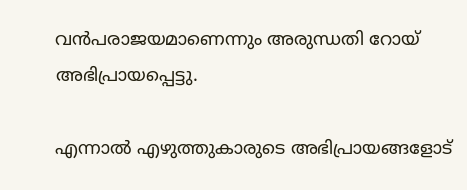വന്‍പരാജയമാണെന്നും അരുന്ധതി റോയ് അഭിപ്രായപ്പെട്ടു.

എന്നാല്‍ എഴുത്തുകാരുടെ അഭിപ്രായങ്ങളോട്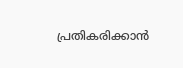പ്രതികരിക്കാന്‍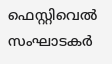ഫെസ്റ്റിവെല്‍ സംഘാടകര്‍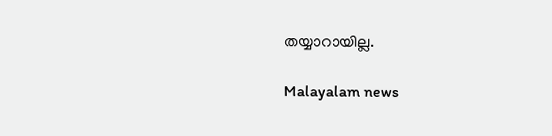തയ്യാറായില്ല.

Malayalam news